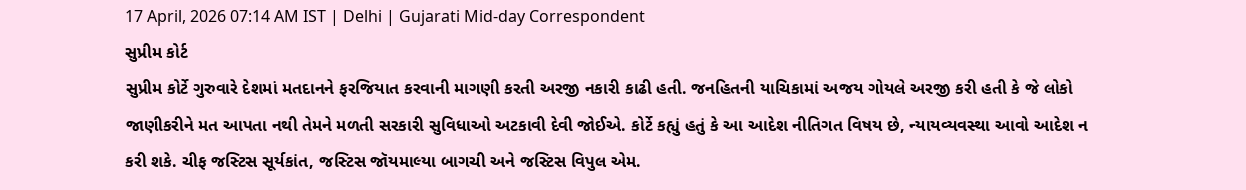17 April, 2026 07:14 AM IST | Delhi | Gujarati Mid-day Correspondent
સુપ્રીમ કોર્ટ
સુપ્રીમ કોર્ટે ગુરુવારે દેશમાં મતદાનને ફરજિયાત કરવાની માગણી કરતી અરજી નકારી કાઢી હતી. જનહિતની યાચિકામાં અજય ગોયલે અરજી કરી હતી કે જે લોકો જાણીકરીને મત આપતા નથી તેમને મળતી સરકારી સુવિધાઓ અટકાવી દેવી જોઈએ. કોર્ટે કહ્યું હતું કે આ આદેશ નીતિગત વિષય છે, ન્યાયવ્યવસ્થા આવો આદેશ ન કરી શકે. ચીફ જસ્ટિસ સૂર્યકાંત, જસ્ટિસ જૉયમાલ્યા બાગચી અને જસ્ટિસ વિપુલ એમ.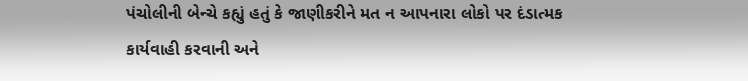પંચોલીની બેન્ચે કહ્યું હતું કે જાણીકરીને મત ન આપનારા લોકો પર દંડાત્મક કાર્યવાહી કરવાની અને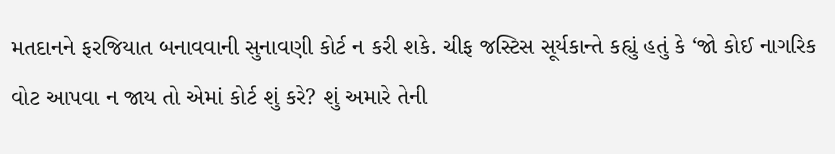મતદાનને ફરજિયાત બનાવવાની સુનાવણી કોર્ટ ન કરી શકે. ચીફ જસ્ટિસ સૂર્યકાન્તે કહ્યું હતું કે ‘જો કોઈ નાગરિક વોટ આપવા ન જાય તો એમાં કોર્ટ શું કરે? શું અમારે તેની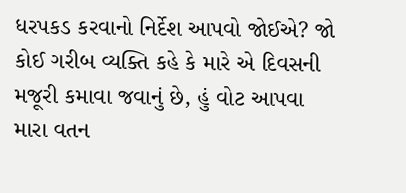ધરપકડ કરવાનો નિર્દેશ આપવો જોઈએ? જો કોઈ ગરીબ વ્યક્તિ કહે કે મારે એ દિવસની મજૂરી કમાવા જવાનું છે, હું વોટ આપવા મારા વતન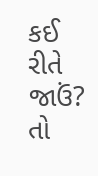કઈ રીતે જાઉં? તો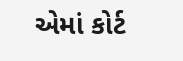એમાં કોર્ટ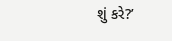શું કરે?’